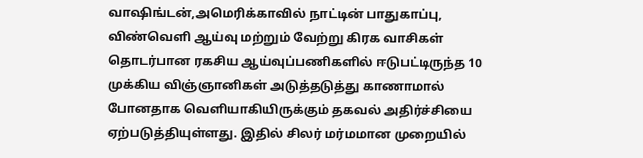வாஷிங்டன்,அமெரிக்காவில் நாட்டின் பாதுகாப்பு, விண்வெளி ஆய்வு மற்றும் வேற்று கிரக வாசிகள் தொடர்பான ரகசிய ஆய்வுப்பணிகளில் ஈடுபட்டிருந்த 10 முக்கிய விஞ்ஞானிகள் அடுத்தடுத்து காணாமால் போனதாக வெளியாகியிருக்கும் தகவல் அதிர்ச்சியை ஏற்படுத்தியுள்ளது. இதில் சிலர் மர்மமான முறையில்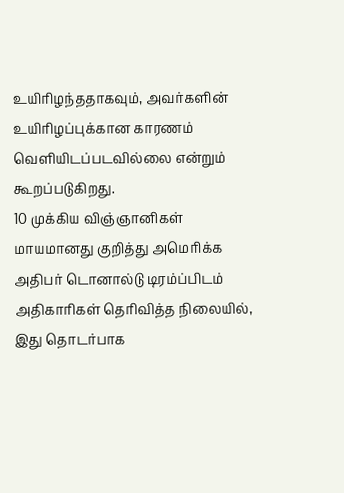உயிரிழந்ததாகவும், அவர்களின் உயிரிழப்புக்கான காரணம் வெளியிடப்படவில்லை என்றும் கூறப்படுகிறது.
10 முக்கிய விஞ்ஞானிகள் மாயமானது குறித்து அமெரிக்க அதிபர் டொனால்டு டிரம்ப்பிடம் அதிகாரிகள் தெரிவித்த நிலையில், இது தொடர்பாக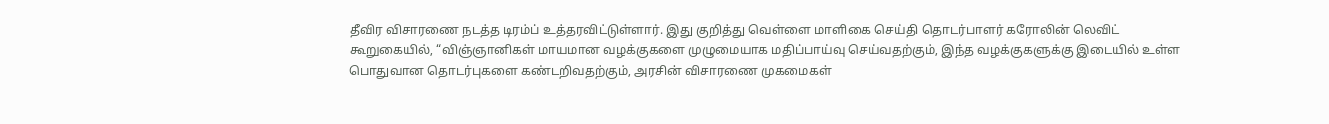தீவிர விசாரணை நடத்த டிரம்ப் உத்தரவிட்டுள்ளார். இது குறித்து வெள்ளை மாளிகை செய்தி தொடர்பாளர் கரோலின் லெவிட் கூறுகையில், “விஞ்ஞானிகள் மாயமான வழக்குகளை முழுமையாக மதிப்பாய்வு செய்வதற்கும், இந்த வழக்குகளுக்கு இடையில் உள்ள பொதுவான தொடர்புகளை கண்டறிவதற்கும், அரசின் விசாரணை முகமைகள்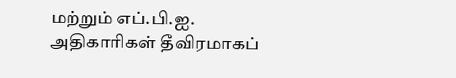மற்றும் எப்.பி.ஐ. அதிகாரிகள் தீவிரமாகப்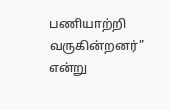பணியாற்றி வருகின்றனர்” என்று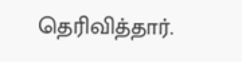தெரிவித்தார்.